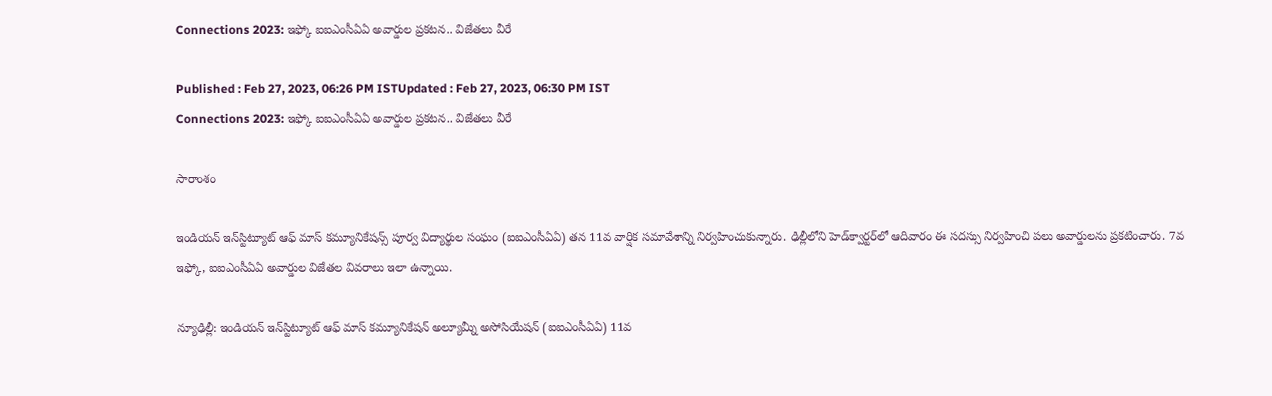Connections 2023: ఇఫ్కో ఐఐఎంసీఏఏ అవార్డుల ప్రకటన.. విజేతలు వీరే

Published : Feb 27, 2023, 06:26 PM ISTUpdated : Feb 27, 2023, 06:30 PM IST
Connections 2023: ఇఫ్కో ఐఐఎంసీఏఏ అవార్డుల ప్రకటన.. విజేతలు వీరే

సారాంశం

ఇండియన్ ఇన్‌స్టిట్యూట్ ఆఫ్ మాస్ కమ్యూనికేషన్స్ పూర్వ విద్యార్థుల సంఘం (ఐఐఎంసీఏఏ) తన 11వ వార్షిక సమావేశాన్ని నిర్వహించుకున్నారు. ఢిల్లీలోని హెడ్‌క్వార్టర్‌లో ఆదివారం ఈ సదస్సు నిర్వహించి పలు అవార్డులను ప్రకటించారు. 7వ ఇఫ్కో, ఐఐఎంసీఏఏ అవార్డుల విజేతల వివరాలు ఇలా ఉన్నాయి.

న్యూఢిల్లీ: ఇండియన్ ఇన్‌స్టిట్యూట్ ఆఫ్ మాస్ కమ్యూనికేషన్ అల్యూమ్నీ అసోసియేషన్ (ఐఐఎంసీఏఏ) 11వ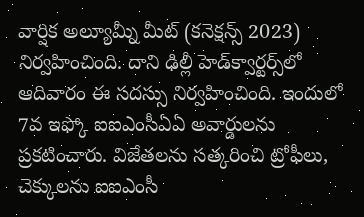వార్షిక అల్యూమ్నీ మీట్ (కనెక్షన్స్ 2023) నిర్వహించింది. దాని ఢిల్లీ హెడ్‌క్వార్టర్స్‌లో ఆదివారం ఈ సదస్సు నిర్వహించింది. ఇందులో 7వ ఇఫ్కో ఐఐఎంసీఏఏ అవార్డులను ప్రకటించారు. విజేతలను సత్కరించి ట్రోఫీలు, చెక్కులను ఐఐఎంసీ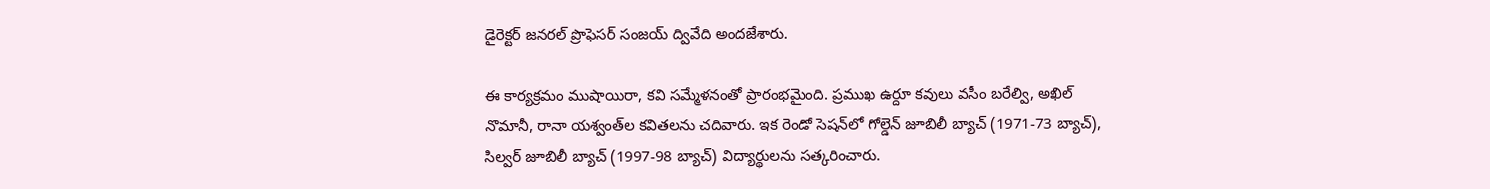డైరెక్టర్ జనరల్ ప్రొఫెసర్ సంజయ్ ద్వివేది అందజేశారు.

ఈ కార్యక్రమం ముషాయిరా, కవి సమ్మేళనంతో ప్రారంభమైంది. ప్రముఖ ఉర్దూ కవులు వసీం బరేల్వి, అఖిల్ నొమానీ, రానా యశ్వంత్‌ల కవితలను చదివారు. ఇక రెండో సెషన్‌లో గోల్డెన్ జూబిలీ బ్యాచ్ (1971-73 బ్యాచ్), సిల్వర్ జూబిలీ బ్యాచ్ (1997-98 బ్యాచ్) విద్యార్థులను సత్కరించారు.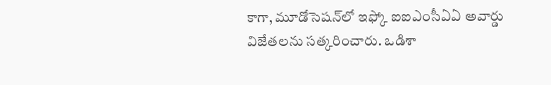కాగా, మూడోసెషన్‌లో ఇఫ్కో ఐఐఎంసీఏఏ అవార్డు విజేతలను సత్కరించారు. ఒడిశా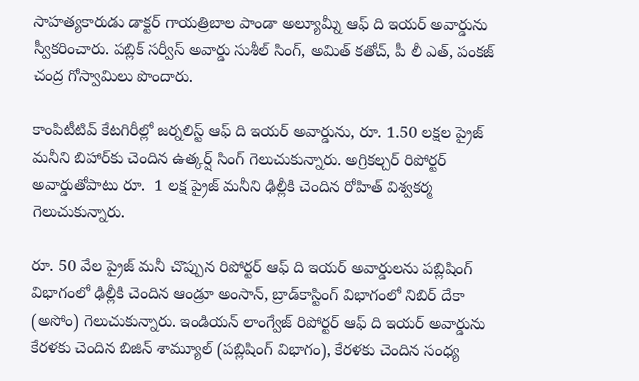సాహత్యకారుడు డాక్టర్ గాయత్రిబాల పాండా అల్యూమ్నీ ఆఫ్ ది ఇయర్ అవార్డును స్వీకరించారు. పబ్లిక్ సర్వీస్ అవార్డు సుశీల్ సింగ్, అమిత్ కతోచ్, పీ లీ ఎత్, పంకజ్ చంద్ర గోస్వామిలు పొందారు.

కాంపిటీటివ్ కేటగిరీల్లో జర్నలిస్ట్ ఆఫ్ ది ఇయర్ అవార్డును, రూ. 1.50 లక్షల ప్రైజ్ మనీని బిహార్‌కు చెందిన ఉత్కర్ష్ సింగ్ గెలుచుకున్నారు. అగ్రికల్చర్ రిపోర్టర్ అవార్డుతోపాటు రూ.  1 లక్ష ప్రైజ్ మనీని ఢిల్లీకి చెందిన రోహిత్ విశ్వకర్మ గెలుచుకున్నారు.

రూ. 50 వేల ప్రైజ్ మనీ చొప్పున రిపోర్టర్ ఆఫ్ ది ఇయర్ అవార్డులను పబ్లిషింగ్ విభాగంలో ఢిల్లీకి చెందిన ఆండ్రూ అంసాన్, బ్రాడ్‌కాస్టింగ్ విభాగంలో నిబిర్ దేకా (అసోం) గెలుచుకున్నారు. ఇండియన్ లాంగ్వేజ్ రిపోర్టర్ ఆఫ్ ది ఇయర్ అవార్డును కేరళకు చెందిన బిజిన్ శామ్యూల్ (పబ్లిషింగ్ విభాగం), కేరళకు చెందిన సంధ్య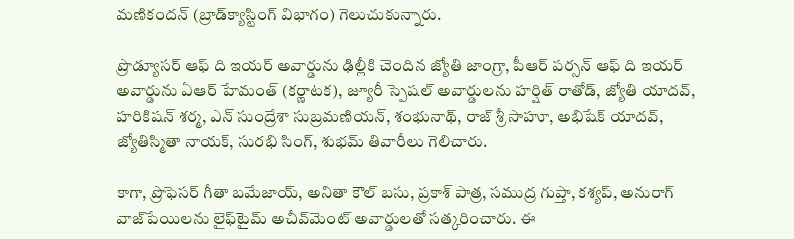మణికందన్ (బ్రాడ్‌క్యాస్టింగ్ విభాగం) గెలుచుకున్నారు.

ప్రొడ్యూసర్ ఆఫ్ ది ఇయర్ అవార్డును ఢిల్లీకి చెందిన జ్యోతి జాంగ్రా, పీఆర్ పర్సన్ ఆఫ్ ది ఇయర్ అవార్డును ఏఆర్ హేమంత్ (కర్ణాటక), జ్యూరీ స్పెషల్ అవార్డులను హర్షిత్ రాతోడ్, జ్యోతి యాదవ్, హరికిషన్ శర్మ, ఎన్ సుంద్రేశా సుబ్రమణియన్, శంభునాథ్, రాజ్ శ్రీ సాహూ, అభిషేక్ యాదవ్, జ్యోతిస్మితా నాయక్, సురభి సింగ్, శుభమ్ తివారీలు గెలిచారు.

కాగా, ప్రొఫెసర్ గీతా బమేజాయ్, అనితా కౌల్ బసు, ప్రకాశ్ పాత్ర, సముద్ర గుప్తా, కశ్యప్, అనురాగ్ వాజ్‌పేయి‌లను లైఫ్‌టైమ్ అచీవ్‌మెంట్ అవార్డులతో సత్కరించారు. ఈ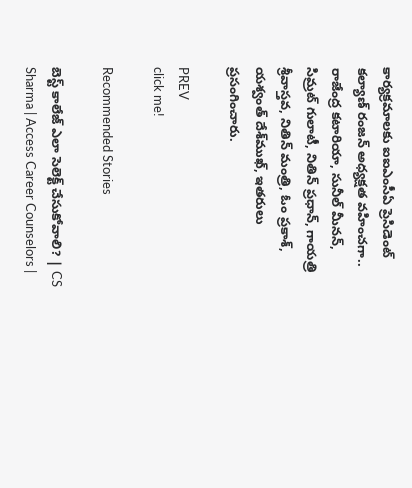కార్యక్రమాలకు ఐఐఎంసీఏ ప్రెసిడెంట్ కల్యాణ్ రంజన్ అధ్యక్షత వహించగా.. రాజేంద్ర కటారియా, సునీల్ మీనన్, సిమ్రట్ గులాటీ, నితిన్ ప్రధాన్, గాయత్రి శ్రీవాస్తవ, నితిన్ మంత్రి, ఓం ప్రకాశ్, యశ్వంత్ దేశ్‌ముఖ్, ఇతరులు ప్రసంగించారు.

PREV
click me!

Recommended Stories

బెస్ట్ కాలేజ్ ఎలా సెలెక్ట్ చేసుకోవాలి? | CS Sharma | Access Career Counselors |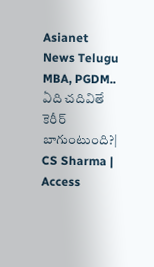Asianet News Telugu
MBA, PGDM.. ఏది చదివితే కెరీర్ బాగుంటుంది?| CS Sharma | Access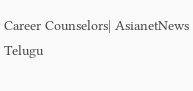Career Counselors| AsianetNews Telugu